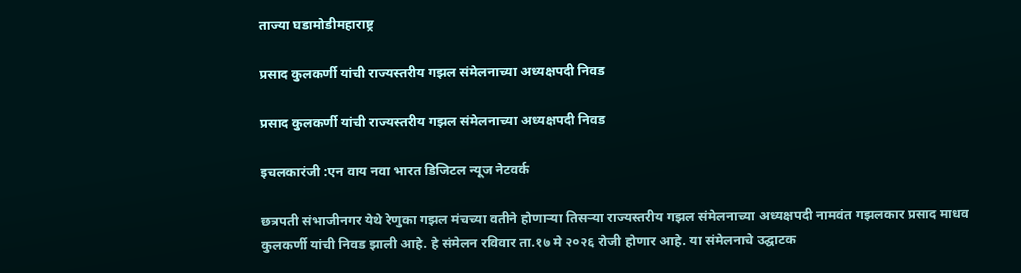ताज्या घडामोडीमहाराष्ट्र

प्रसाद कुलकर्णी यांची राज्यस्तरीय गझल संमेलनाच्या अध्यक्षपदी निवड

प्रसाद कुलकर्णी यांची राज्यस्तरीय गझल संमेलनाच्या अध्यक्षपदी निवड

इचलकारंजी :एन वाय नवा भारत डिजिटल न्यूज नेटवर्क

छत्रपती संभाजीनगर येथे रेणुका गझल मंचच्या वतीने होणाऱ्या तिसऱ्या राज्यस्तरीय गझल संमेलनाच्या अध्यक्षपदी नामवंत गझलकार प्रसाद माधव कुलकर्णी यांची निवड झाली आहे. हे संमेलन रविवार ता.१७ मे २०२६ रोजी होणार आहे. या संमेलनाचे उद्घाटक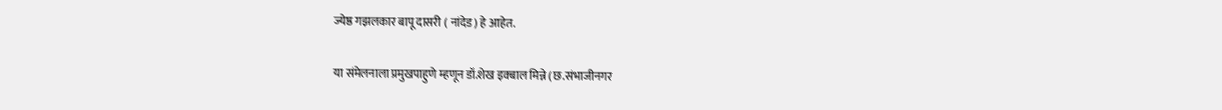ज्येष्ठ गझलकार बापू दासरी ( नांदेड) हे आहेत.

या संमेलनाला प्रमुखपाहुणे म्हणून डॉ.शेख इक्बाल मिन्ने (छ.संभाजीनगर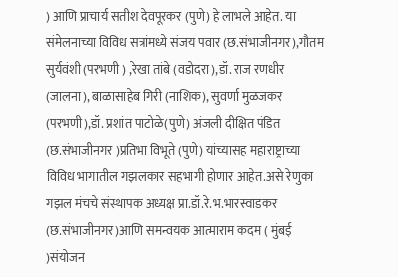) आणि प्राचार्य सतीश देवपूरकर (पुणे) हे लाभले आहेत. या संमेलनाच्या विविध सत्रांमध्ये संजय पवार (छ.संभाजीनगर),गौतम सुर्यवंशी (परभणी ) ,रेखा तांबे (वडोदरा),डॉ. राज रणधीर (जालना), बाळासाहेब गिरी (नाशिक), सुवर्णा मुळजकर (परभणी),डॉ. प्रशांत पाटोळे(पुणे) अंजली दीक्षित पंडित (छ.संभाजीनगर )प्रतिभा विभूते (पुणे) यांच्यासह महाराष्ट्राच्या विविध भागातील गझलकार सहभागी होणार आहेत.असे रेणुका गझल मंचचे संस्थापक अध्यक्ष प्रा.डॉ.रे.भ.भारस्वाडकर (छ.संभाजीनगर)आणि समन्वयक आत्माराम कदम ( मुंबई )संयोजन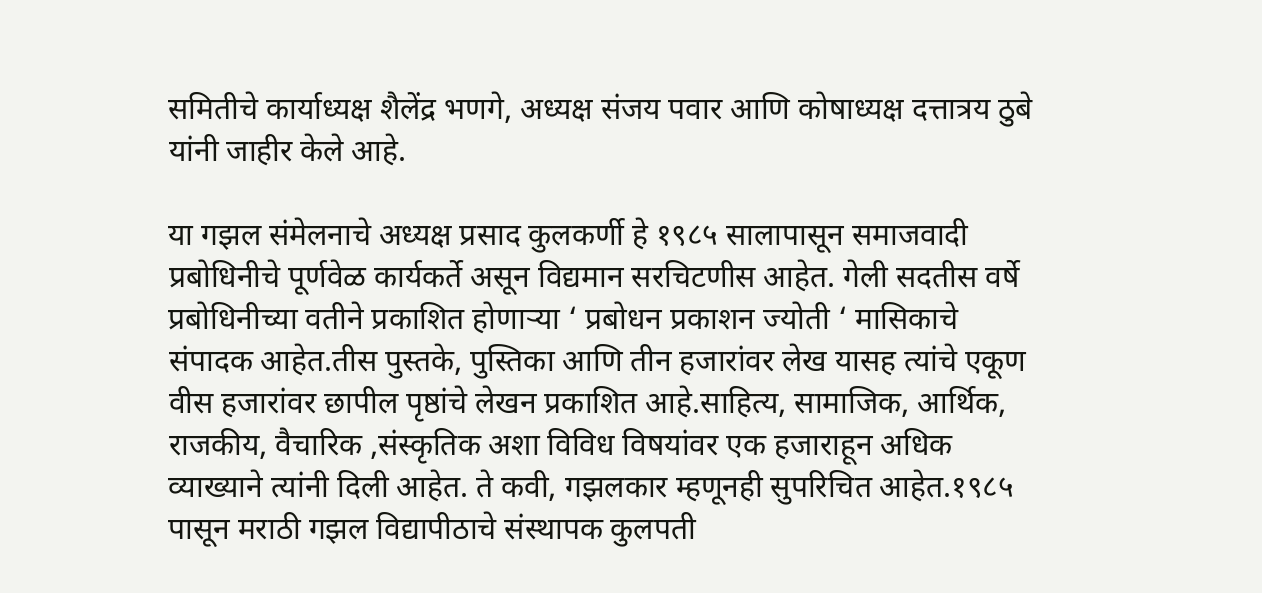समितीचे कार्याध्यक्ष शैलेंद्र भणगे, अध्यक्ष संजय पवार आणि कोषाध्यक्ष दत्तात्रय ठुबे यांनी जाहीर केले आहे.

या गझल संमेलनाचे अध्यक्ष प्रसाद कुलकर्णी हे १९८५ सालापासून समाजवादी प्रबोधिनीचे पूर्णवेळ कार्यकर्ते असून विद्यमान सरचिटणीस आहेत. गेली सदतीस वर्षे प्रबोधिनीच्या वतीने प्रकाशित होणाऱ्या ‘ प्रबोधन प्रकाशन ज्योती ‘ मासिकाचे संपादक आहेत.तीस पुस्तके, पुस्तिका आणि तीन हजारांवर लेख यासह त्यांचे एकूण वीस हजारांवर छापील पृष्ठांचे लेखन प्रकाशित आहे.साहित्य, सामाजिक, आर्थिक, राजकीय, वैचारिक ,संस्कृतिक अशा विविध विषयांवर एक हजाराहून अधिक व्याख्याने त्यांनी दिली आहेत. ते कवी, गझलकार म्हणूनही सुपरिचित आहेत.१९८५ पासून मराठी गझल विद्यापीठाचे संस्थापक कुलपती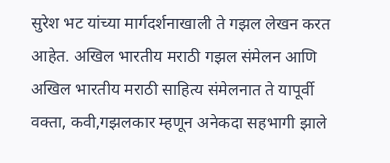सुरेश भट यांच्या मार्गदर्शनाखाली ते गझल लेखन करत आहेत. अखिल भारतीय मराठी गझल संमेलन आणि अखिल भारतीय मराठी साहित्य संमेलनात ते यापूर्वी वक्ता, कवी,गझलकार म्हणून अनेकदा सहभागी झाले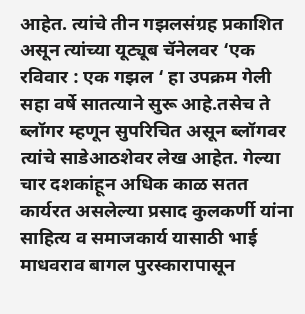आहेत. त्यांचे तीन गझलसंग्रह प्रकाशित असून त्यांच्या यूट्यूब चॅनेलवर ‘एक रविवार : एक गझल ‘ हा उपक्रम गेली सहा वर्षे सातत्याने सुरू आहे.तसेच ते ब्लॉगर म्हणून सुपरिचित असून ब्लॉगवर त्यांचे साडेआठशेवर लेख आहेत. गेल्या चार दशकांहून अधिक काळ सतत कार्यरत असलेल्या प्रसाद कुलकर्णी यांना साहित्य व समाजकार्य यासाठी भाई माधवराव बागल पुरस्कारापासून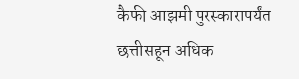कैफी आझमी पुरस्कारापर्यंत छत्तीसहून अधिक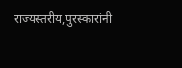राज्यस्तरीय,पुरस्कारांनी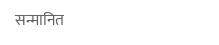सन्मानित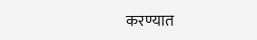करण्यात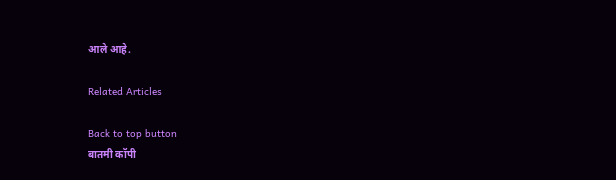आले आहे.

Related Articles

Back to top button
बातमी कॉपी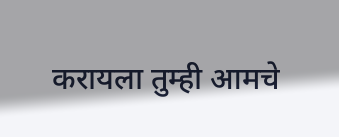करायला तुम्ही आमचे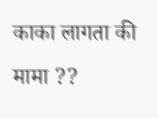काका लागता की मामा ??